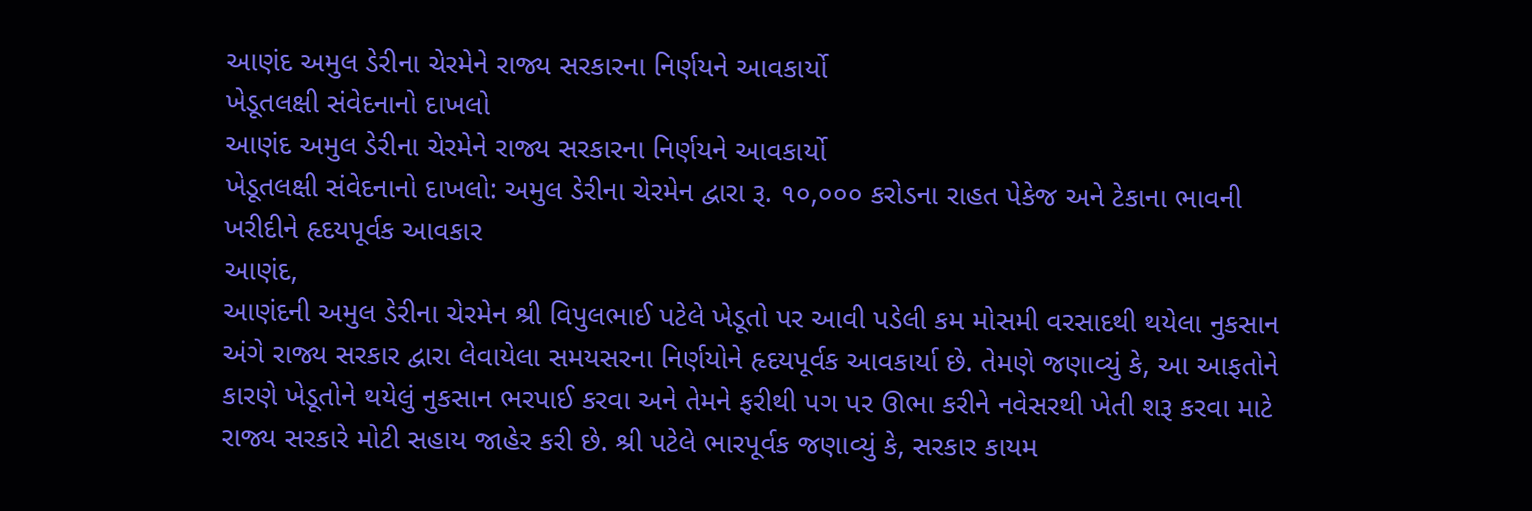આણંદ અમુલ ડેરીના ચેરમેને રાજ્ય સરકારના નિર્ણયને આવકાર્યો
ખેડૂતલક્ષી સંવેદનાનો દાખલો
આણંદ અમુલ ડેરીના ચેરમેને રાજ્ય સરકારના નિર્ણયને આવકાર્યો
ખેડૂતલક્ષી સંવેદનાનો દાખલો: અમુલ ડેરીના ચેરમેન દ્વારા રૂ. ૧૦,૦૦૦ કરોડના રાહત પેકેજ અને ટેકાના ભાવની ખરીદીને હૃદયપૂર્વક આવકાર
આણંદ,
આણંદની અમુલ ડેરીના ચેરમેન શ્રી વિપુલભાઈ પટેલે ખેડૂતો પર આવી પડેલી કમ મોસમી વરસાદથી થયેલા નુકસાન અંગે રાજ્ય સરકાર દ્વારા લેવાયેલા સમયસરના નિર્ણયોને હૃદયપૂર્વક આવકાર્યા છે. તેમણે જણાવ્યું કે, આ આફતોને કારણે ખેડૂતોને થયેલું નુકસાન ભરપાઈ કરવા અને તેમને ફરીથી પગ પર ઊભા કરીને નવેસરથી ખેતી શરૂ કરવા માટે રાજ્ય સરકારે મોટી સહાય જાહેર કરી છે. શ્રી પટેલે ભારપૂર્વક જણાવ્યું કે, સરકાર કાયમ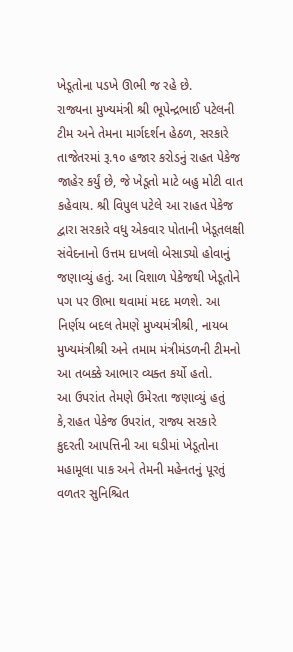ખેડૂતોના પડખે ઊભી જ રહે છે.
રાજ્યના મુખ્યમંત્રી શ્રી ભૂપેન્દ્રભાઈ પટેલની ટીમ અને તેમના માર્ગદર્શન હેઠળ, સરકારે તાજેતરમાં રૂ.૧૦ હજાર કરોડનું રાહત પેકેજ જાહેર કર્યું છે, જે ખેડૂતો માટે બહુ મોટી વાત કહેવાય. શ્રી વિપુલ પટેલે આ રાહત પેકેજ દ્વારા સરકારે વધુ એકવાર પોતાની ખેડૂતલક્ષી સંવેદનાનો ઉત્તમ દાખલો બેસાડ્યો હોવાનું જણાવ્યું હતું. આ વિશાળ પેકેજથી ખેડૂતોને પગ પર ઊભા થવામાં મદદ મળશે. આ નિર્ણય બદલ તેમણે મુખ્યમંત્રીશ્રી, નાયબ મુખ્યમંત્રીશ્રી અને તમામ મંત્રીમંડળની ટીમનો આ તબક્કે આભાર વ્યક્ત કર્યો હતો.
આ ઉપરાંત તેમણે ઉમેરતા જણાવ્યું હતું કે,રાહત પેકેજ ઉપરાંત, રાજ્ય સરકારે કુદરતી આપત્તિની આ ઘડીમાં ખેડૂતોના મહામૂલા પાક અને તેમની મહેનતનું પૂરતું વળતર સુનિશ્ચિત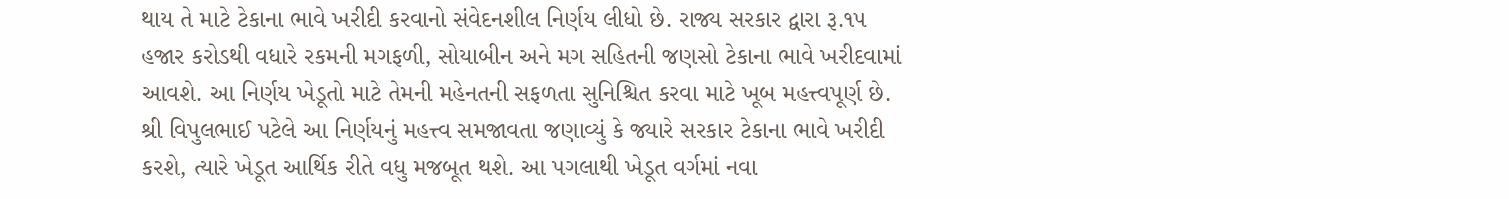થાય તે માટે ટેકાના ભાવે ખરીદી કરવાનો સંવેદનશીલ નિર્ણય લીધો છે. રાજ્ય સરકાર દ્વારા રૂ.૧૫ હજાર કરોડથી વધારે રકમની મગફળી, સોયાબીન અને મગ સહિતની જણસો ટેકાના ભાવે ખરીદવામાં આવશે. આ નિર્ણય ખેડૂતો માટે તેમની મહેનતની સફળતા સુનિશ્ચિત કરવા માટે ખૂબ મહત્ત્વપૂર્ણ છે.
શ્રી વિપુલભાઈ પટેલે આ નિર્ણયનું મહત્ત્વ સમજાવતા જણાવ્યું કે જ્યારે સરકાર ટેકાના ભાવે ખરીદી કરશે, ત્યારે ખેડૂત આર્થિક રીતે વધુ મજબૂત થશે. આ પગલાથી ખેડૂત વર્ગમાં નવા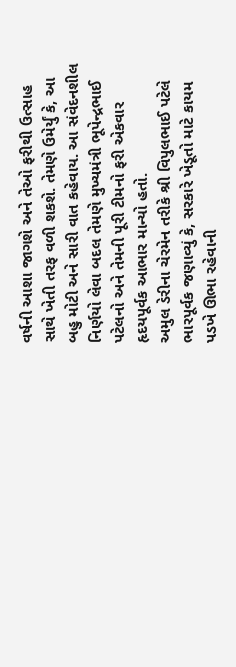વર્ષની આશા જાગશે અને તેઓ ફરીથી ઉત્સાહ સાથે ખેતી તરફ વળી શકશે. તેમણે ઉમેર્યું કે, આ બહુ મોટી અને સારી વાત કહેવાય. આ સંવેદનશીલ નિર્ણયો લેવા બદલ તેમણે મુખ્યમંત્રી ભૂપેન્દ્રભાઈ પટેલનો અને તેમની પૂરી ટીમનો ફરી એકવાર હૃદયપૂર્વક આભાર માન્યો હતો.
અમુલ ડેરીના ચેરમેન તરીકે શ્રી વિપુલભાઈ પટેલે ભારપૂર્વક જણાવ્યું કે, સરકારે ખેડૂતો માટે કાયમ પડખે ઊભા રહેવાની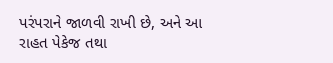પરંપરાને જાળવી રાખી છે, અને આ રાહત પેકેજ તથા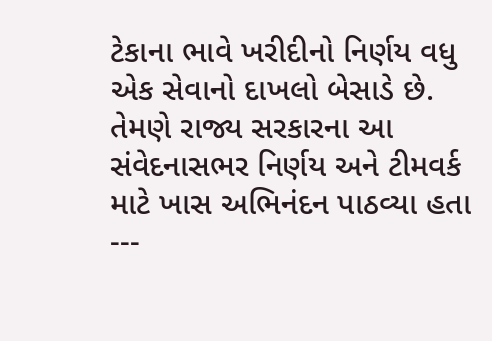ટેકાના ભાવે ખરીદીનો નિર્ણય વધુ એક સેવાનો દાખલો બેસાડે છે. તેમણે રાજ્ય સરકારના આ સંવેદનાસભર નિર્ણય અને ટીમવર્ક માટે ખાસ અભિનંદન પાઠવ્યા હતા
---